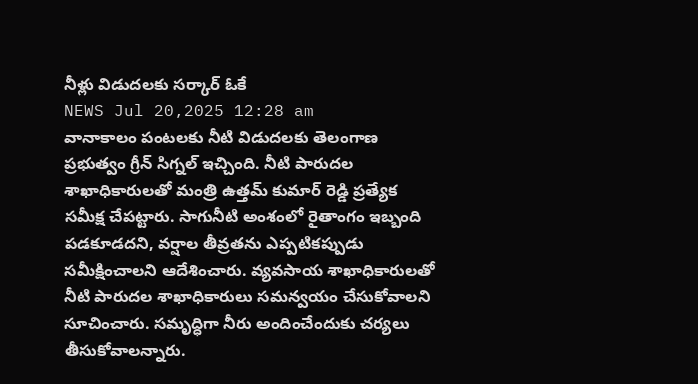నీళ్లు విడుదలకు సర్కార్ ఓకే
NEWS Jul 20,2025 12:28 am
వానాకాలం పంటలకు నీటి విడుదలకు తెలంగాణ ప్రభుత్వం గ్రీన్ సిగ్నల్ ఇచ్చింది. నీటి పారుదల శాఖాధికారులతో మంత్రి ఉత్తమ్ కుమార్ రెడ్డి ప్రత్యేక సమీక్ష చేపట్టారు. సాగునీటి అంశంలో రైతాంగం ఇబ్బంది పడకూడదని, వర్షాల తీవ్రతను ఎప్పటికప్పుడు సమీక్షించాలని ఆదేశించారు. వ్యవసాయ శాఖాధికారులతో నీటి పారుదల శాఖాధికారులు సమన్వయం చేసుకోవాలని సూచించారు. సమృద్ధిగా నీరు అందించేందుకు చర్యలు తీసుకోవాలన్నారు.